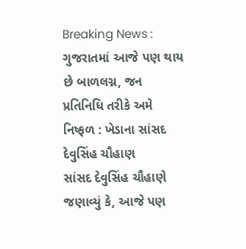Breaking News : ગુજરાતમાં આજે પણ થાય છે બાળલગ્ન, જન પ્રતિનિધિ તરીકે અમે નિષ્ફળ : ખેડાના સાંસદ દેવુસિંહ ચૌહાણ
સાંસદ દેવુસિંહ ચૌહાણે જણાવ્યું કે, આજે પણ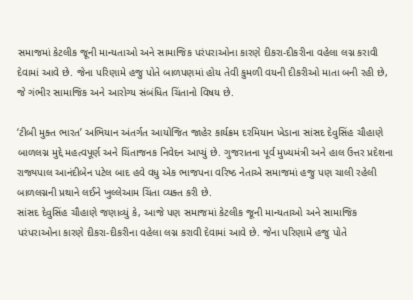સમાજમાં કેટલીક જૂની માન્યતાઓ અને સામાજિક પરંપરાઓના કારણે દીકરા-દીકરીના વહેલા લગ્ન કરાવી દેવામાં આવે છે. જેના પરિણામે હજુ પોતે બાળપણમાં હોય તેવી કુમળી વયની દીકરીઓ માતા બની રહી છે, જે ગંભીર સામાજિક અને આરોગ્ય સંબંધિત ચિંતાનો વિષય છે.

‘ટીબી મુક્ત ભારત’ અભિયાન અંતર્ગત આયોજિત જાહેર કાર્યક્રમ દરમિયાન ખેડાના સાંસદ દેવુસિંહ ચૌહાણે બાળલગ્ન મુદ્દે મહત્વપૂર્ણ અને ચિંતાજનક નિવેદન આપ્યું છે. ગુજરાતના પૂર્વ મુખ્યમંત્રી અને હાલ ઉત્તર પ્રદેશના રાજ્યપાલ આનંદીબેન પટેલ બાદ હવે વધુ એક ભાજપના વરિષ્ઠ નેતાએ સમાજમાં હજુ પણ ચાલી રહેલી બાળલગ્નની પ્રથાને લઈને ખુલ્લેઆમ ચિંતા વ્યક્ત કરી છે.
સાંસદ દેવુસિંહ ચૌહાણે જણાવ્યું કે, આજે પણ સમાજમાં કેટલીક જૂની માન્યતાઓ અને સામાજિક પરંપરાઓના કારણે દીકરા-દીકરીના વહેલા લગ્ન કરાવી દેવામાં આવે છે. જેના પરિણામે હજુ પોતે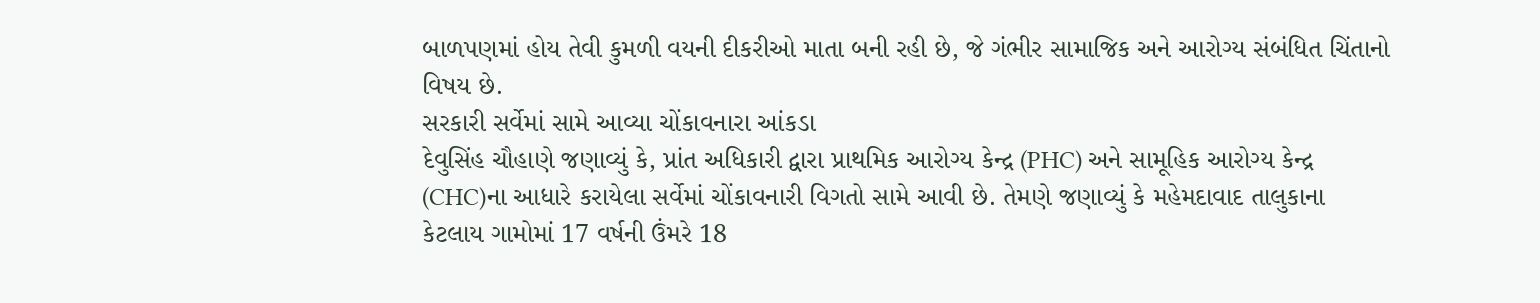બાળપણમાં હોય તેવી કુમળી વયની દીકરીઓ માતા બની રહી છે, જે ગંભીર સામાજિક અને આરોગ્ય સંબંધિત ચિંતાનો વિષય છે.
સરકારી સર્વેમાં સામે આવ્યા ચોંકાવનારા આંકડા
દેવુસિંહ ચૌહાણે જણાવ્યું કે, પ્રાંત અધિકારી દ્વારા પ્રાથમિક આરોગ્ય કેન્દ્ર (PHC) અને સામૂહિક આરોગ્ય કેન્દ્ર (CHC)ના આધારે કરાયેલા સર્વેમાં ચોંકાવનારી વિગતો સામે આવી છે. તેમણે જણાવ્યું કે મહેમદાવાદ તાલુકાના કેટલાય ગામોમાં 17 વર્ષની ઉંમરે 18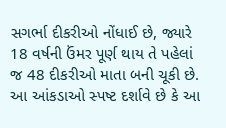સગર્ભા દીકરીઓ નોંધાઈ છે, જ્યારે 18 વર્ષની ઉંમર પૂર્ણ થાય તે પહેલાં જ 48 દીકરીઓ માતા બની ચૂકી છે. આ આંકડાઓ સ્પષ્ટ દર્શાવે છે કે આ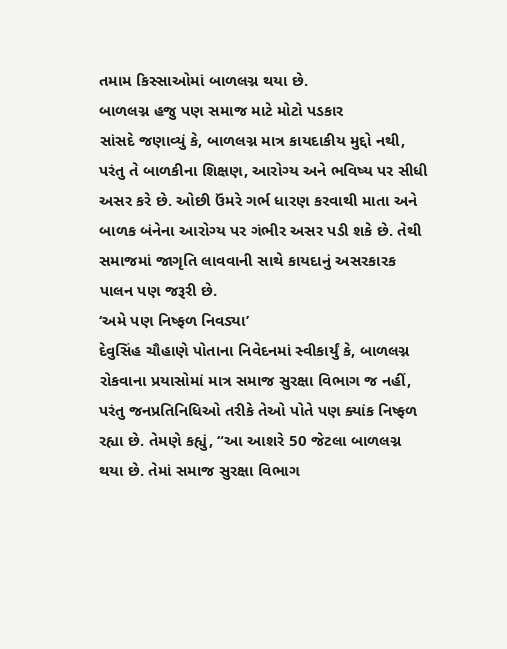તમામ કિસ્સાઓમાં બાળલગ્ન થયા છે.
બાળલગ્ન હજુ પણ સમાજ માટે મોટો પડકાર
સાંસદે જણાવ્યું કે, બાળલગ્ન માત્ર કાયદાકીય મુદ્દો નથી, પરંતુ તે બાળકીના શિક્ષણ, આરોગ્ય અને ભવિષ્ય પર સીધી અસર કરે છે. ઓછી ઉંમરે ગર્ભ ધારણ કરવાથી માતા અને બાળક બંનેના આરોગ્ય પર ગંભીર અસર પડી શકે છે. તેથી સમાજમાં જાગૃતિ લાવવાની સાથે કાયદાનું અસરકારક પાલન પણ જરૂરી છે.
‘અમે પણ નિષ્ફળ નિવડ્યા’
દેવુસિંહ ચૌહાણે પોતાના નિવેદનમાં સ્વીકાર્યું કે, બાળલગ્ન રોકવાના પ્રયાસોમાં માત્ર સમાજ સુરક્ષા વિભાગ જ નહીં, પરંતુ જનપ્રતિનિધિઓ તરીકે તેઓ પોતે પણ ક્યાંક નિષ્ફળ રહ્યા છે. તેમણે કહ્યું, “આ આશરે 50 જેટલા બાળલગ્ન થયા છે. તેમાં સમાજ સુરક્ષા વિભાગ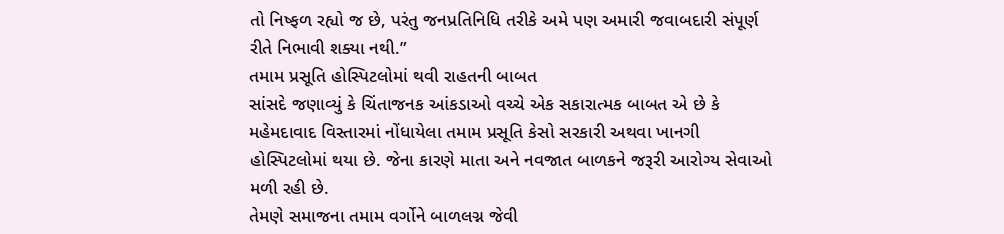તો નિષ્ફળ રહ્યો જ છે, પરંતુ જનપ્રતિનિધિ તરીકે અમે પણ અમારી જવાબદારી સંપૂર્ણ રીતે નિભાવી શક્યા નથી.”
તમામ પ્રસૂતિ હોસ્પિટલોમાં થવી રાહતની બાબત
સાંસદે જણાવ્યું કે ચિંતાજનક આંકડાઓ વચ્ચે એક સકારાત્મક બાબત એ છે કે મહેમદાવાદ વિસ્તારમાં નોંધાયેલા તમામ પ્રસૂતિ કેસો સરકારી અથવા ખાનગી હોસ્પિટલોમાં થયા છે. જેના કારણે માતા અને નવજાત બાળકને જરૂરી આરોગ્ય સેવાઓ મળી રહી છે.
તેમણે સમાજના તમામ વર્ગોને બાળલગ્ન જેવી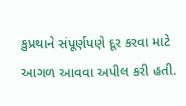કુપ્રથાને સંપૂર્ણપણે દૂર કરવા માટે આગળ આવવા અપીલ કરી હતી.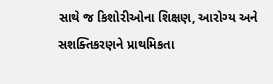સાથે જ કિશોરીઓના શિક્ષણ, આરોગ્ય અને સશક્તિકરણને પ્રાથમિકતા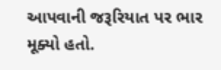આપવાની જરૂરિયાત પર ભાર મૂક્યો હતો.